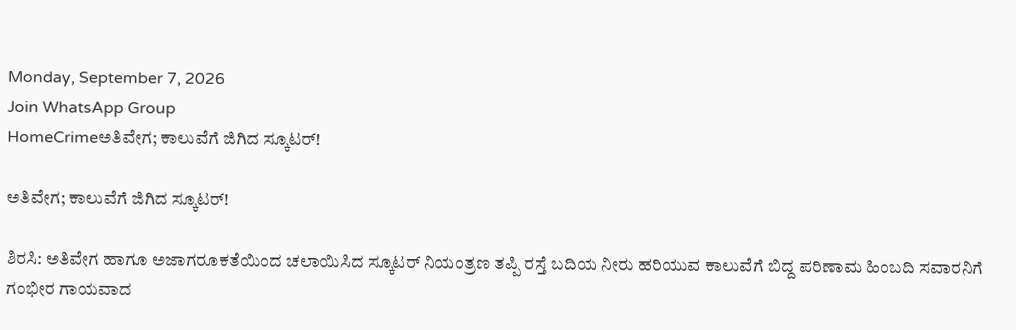Monday, September 7, 2026
Join WhatsApp Group
HomeCrimeಅತಿವೇಗ; ಕಾಲುವೆಗೆ ಜಿಗಿದ ಸ್ಕೂಟರ್!

ಅತಿವೇಗ; ಕಾಲುವೆಗೆ ಜಿಗಿದ ಸ್ಕೂಟರ್!

ಶಿರಸಿ: ಅತಿವೇಗ ಹಾಗೂ ಅಜಾಗರೂಕತೆಯಿಂದ ಚಲಾಯಿಸಿದ ಸ್ಕೂಟರ್‌ ನಿಯಂತ್ರಣ ತಪ್ಪಿ ರಸ್ತೆ ಬದಿಯ ನೀರು ಹರಿಯುವ ಕಾಲುವೆಗೆ ಬಿದ್ದ ಪರಿಣಾಮ ಹಿಂಬದಿ ಸವಾರನಿಗೆ ಗಂಭೀರ ಗಾಯವಾದ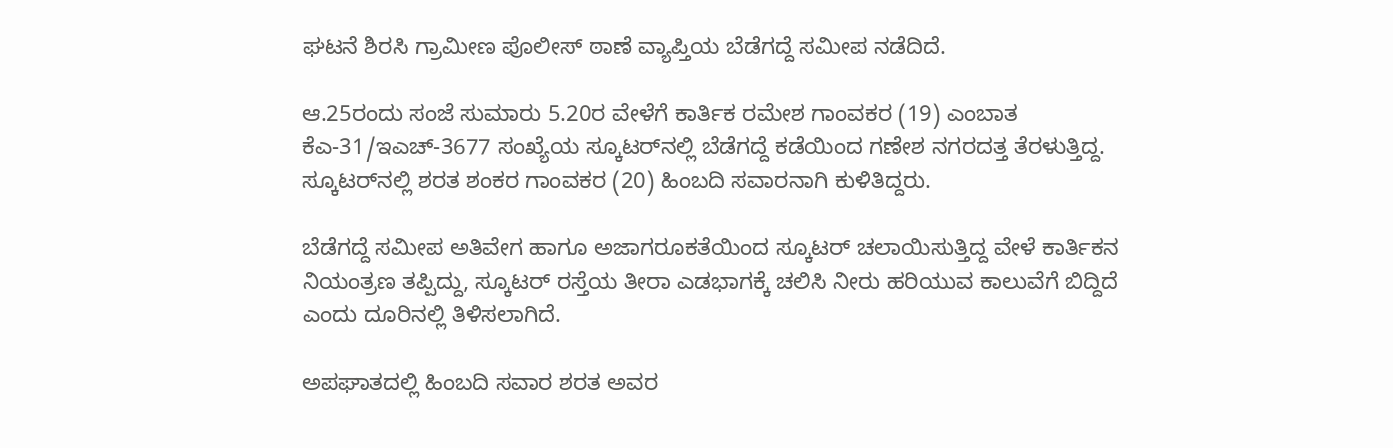ಘಟನೆ ಶಿರಸಿ ಗ್ರಾಮೀಣ ಪೊಲೀಸ್ ಠಾಣೆ ವ್ಯಾಪ್ತಿಯ ಬೆಡೆಗದ್ದೆ ಸಮೀಪ ನಡೆದಿದೆ.

ಆ.25ರಂದು ಸಂಜೆ ಸುಮಾರು 5.20ರ ವೇಳೆಗೆ ಕಾರ್ತಿಕ ರಮೇಶ ಗಾಂವಕರ (19) ಎಂಬಾತ ಕೆಎ-31/ಇಎಚ್-3677 ಸಂಖ್ಯೆಯ ಸ್ಕೂಟರ್‌ನಲ್ಲಿ ಬೆಡೆಗದ್ದೆ ಕಡೆಯಿಂದ ಗಣೇಶ ನಗರದತ್ತ ತೆರಳುತ್ತಿದ್ದ. ಸ್ಕೂಟರ್‌ನಲ್ಲಿ ಶರತ ಶಂಕರ ಗಾಂವಕರ (20) ಹಿಂಬದಿ ಸವಾರನಾಗಿ ಕುಳಿತಿದ್ದರು.

ಬೆಡೆಗದ್ದೆ ಸಮೀಪ ಅತಿವೇಗ ಹಾಗೂ ಅಜಾಗರೂಕತೆಯಿಂದ ಸ್ಕೂಟರ್‌ ಚಲಾಯಿಸುತ್ತಿದ್ದ ವೇಳೆ ಕಾರ್ತಿಕನ ನಿಯಂತ್ರಣ ತಪ್ಪಿದ್ದು, ಸ್ಕೂಟರ್‌ ರಸ್ತೆಯ ತೀರಾ ಎಡಭಾಗಕ್ಕೆ ಚಲಿಸಿ ನೀರು ಹರಿಯುವ ಕಾಲುವೆಗೆ ಬಿದ್ದಿದೆ ಎಂದು ದೂರಿನಲ್ಲಿ ತಿಳಿಸಲಾಗಿದೆ.

ಅಪಘಾತದಲ್ಲಿ ಹಿಂಬದಿ ಸವಾರ ಶರತ ಅವರ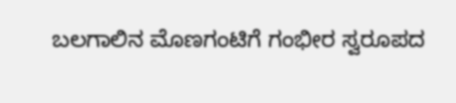ಬಲಗಾಲಿನ ಮೊಣಗಂಟಿಗೆ ಗಂಭೀರ ಸ್ವರೂಪದ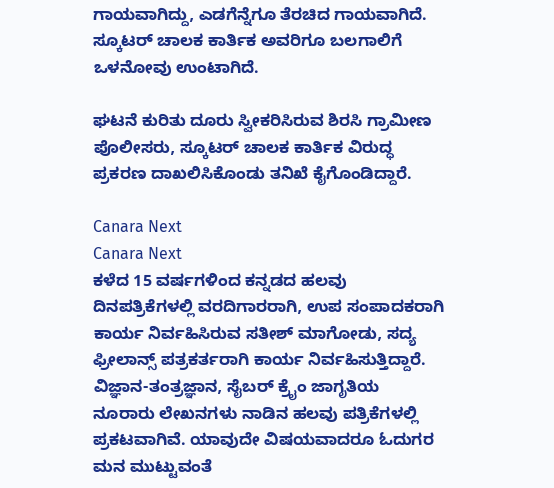ಗಾಯವಾಗಿದ್ದು, ಎಡಗೆನ್ನೆಗೂ ತೆರಚಿದ ಗಾಯವಾಗಿದೆ. ಸ್ಕೂಟರ್‌ ಚಾಲಕ ಕಾರ್ತಿಕ ಅವರಿಗೂ ಬಲಗಾಲಿಗೆ ಒಳನೋವು ಉಂಟಾಗಿದೆ.

ಘಟನೆ ಕುರಿತು ದೂರು ಸ್ವೀಕರಿಸಿರುವ ಶಿರಸಿ ಗ್ರಾಮೀಣ ಪೊಲೀಸರು, ಸ್ಕೂಟರ್‌ ಚಾಲಕ ಕಾರ್ತಿಕ ವಿರುದ್ಧ ಪ್ರಕರಣ ದಾಖಲಿಸಿಕೊಂಡು ತನಿಖೆ ಕೈಗೊಂಡಿದ್ದಾರೆ.

Canara Next
Canara Next
ಕಳೆದ 15 ವರ್ಷಗಳಿಂದ ಕನ್ನಡದ ಹಲವು ದಿನಪತ್ರಿಕೆಗಳಲ್ಲಿ ವರದಿಗಾರರಾಗಿ, ಉಪ ಸಂಪಾದಕರಾಗಿ ಕಾರ್ಯ ನಿರ್ವಹಿಸಿರುವ ಸತೀಶ್‌ ಮಾಗೋಡು, ಸದ್ಯ ಫ್ರೀಲಾನ್ಸ್‌ ಪತ್ರಕರ್ತರಾಗಿ ಕಾರ್ಯ ನಿರ್ವಹಿಸುತ್ತಿದ್ದಾರೆ. ವಿಜ್ಞಾನ-ತಂತ್ರಜ್ಞಾನ, ಸೈಬರ್‌ ಕ್ರೈಂ ಜಾಗೃತಿಯ ನೂರಾರು ಲೇಖನಗಳು ನಾಡಿನ ಹಲವು ಪತ್ರಿಕೆಗಳಲ್ಲಿ ಪ್ರಕಟವಾಗಿವೆ. ಯಾವುದೇ ವಿಷಯವಾದರೂ ಓದುಗರ ಮನ ಮುಟ್ಟುವಂತೆ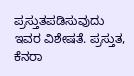ಪ್ರಸ್ತುತಪಡಿಸುವುದು ಇವರ ವಿಶೇಷತೆ. ಪ್ರಸ್ತುತ, ಕೆನರಾ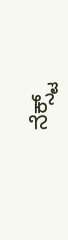ನೆಕ್ಸ್ಟ್‌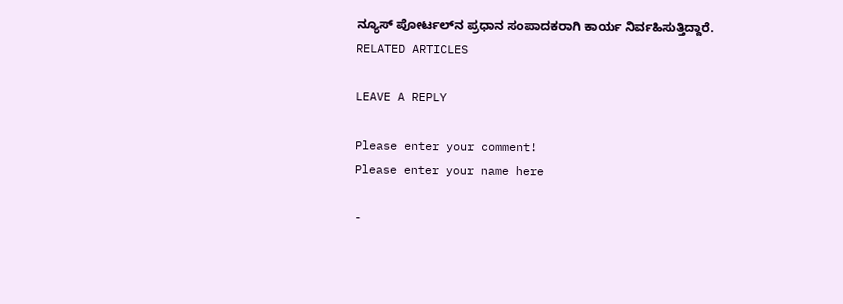ನ್ಯೂಸ್‌ ಪೋರ್ಟಲ್‌ನ ಪ್ರಧಾನ ಸಂಪಾದಕರಾಗಿ ಕಾರ್ಯ ನಿರ್ವಹಿಸುತ್ತಿದ್ದಾರೆ.
RELATED ARTICLES

LEAVE A REPLY

Please enter your comment!
Please enter your name here

-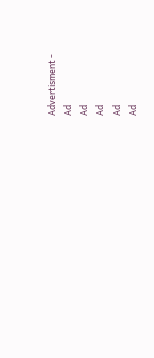Advertisment -
Ad
Ad
Ad
Ad
Ad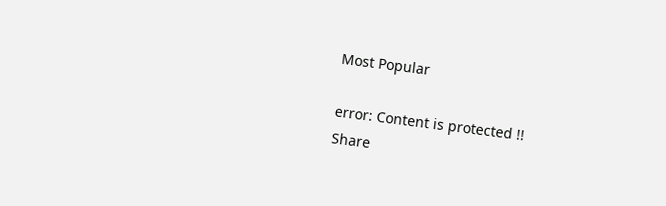Most Popular

error: Content is protected !!
Share